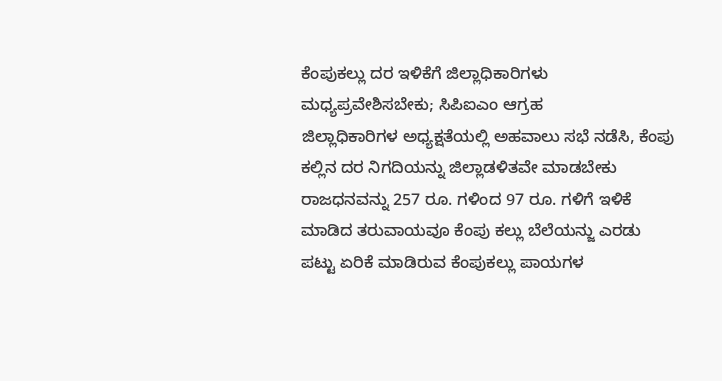ಕೆಂಪುಕಲ್ಲು ದರ ಇಳಿಕೆಗೆ ಜಿಲ್ಲಾಧಿಕಾರಿಗಳು ಮಧ್ಯಪ್ರವೇಶಿಸಬೇಕು; ಸಿಪಿಐಎಂ ಆಗ್ರಹ
ಜಿಲ್ಲಾಧಿಕಾರಿಗಳ ಅಧ್ಯಕ್ಷತೆಯಲ್ಲಿ ಅಹವಾಲು ಸಭೆ ನಡೆಸಿ, ಕೆಂಪು ಕಲ್ಲಿನ ದರ ನಿಗದಿಯನ್ನು ಜಿಲ್ಲಾಡಳಿತವೇ ಮಾಡಬೇಕು ರಾಜಧನವನ್ನು 257 ರೂ. ಗಳಿಂದ 97 ರೂ. ಗಳಿಗೆ ಇಳಿಕೆ ಮಾಡಿದ ತರುವಾಯವೂ ಕೆಂಪು ಕಲ್ಲು ಬೆಲೆಯನ್ಜು ಎರಡು ಪಟ್ಟು ಏರಿಕೆ ಮಾಡಿರುವ ಕೆಂಪುಕಲ್ಲು ಪಾಯಗಳ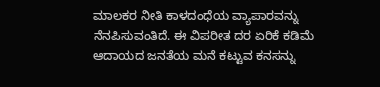ಮಾಲಕರ ನೀತಿ ಕಾಳದಂಧೆಯ ವ್ಯಾಪಾರವನ್ನು ನೆನಪಿಸುವಂತಿದೆ. ಈ ವಿಪರೀತ ದರ ಏರಿಕೆ ಕಡಿಮೆ ಆದಾಯದ ಜನತೆಯ ಮನೆ ಕಟ್ಟುವ ಕನಸನ್ನು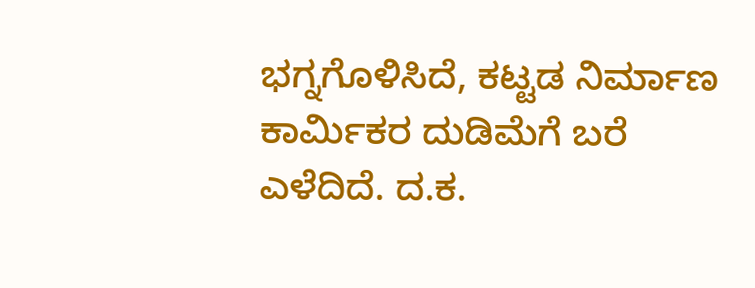ಭಗ್ನಗೊಳಿಸಿದೆ, ಕಟ್ಟಡ ನಿರ್ಮಾಣ ಕಾರ್ಮಿಕರ ದುಡಿಮೆಗೆ ಬರೆ ಎಳೆದಿದೆ. ದ.ಕ.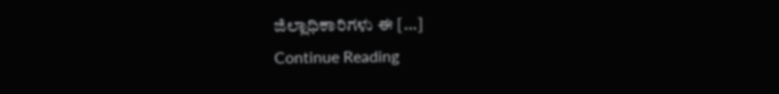ಜಿಲ್ಲಾಧಿಕಾರಿಗಳು ಈ […]
Continue Reading